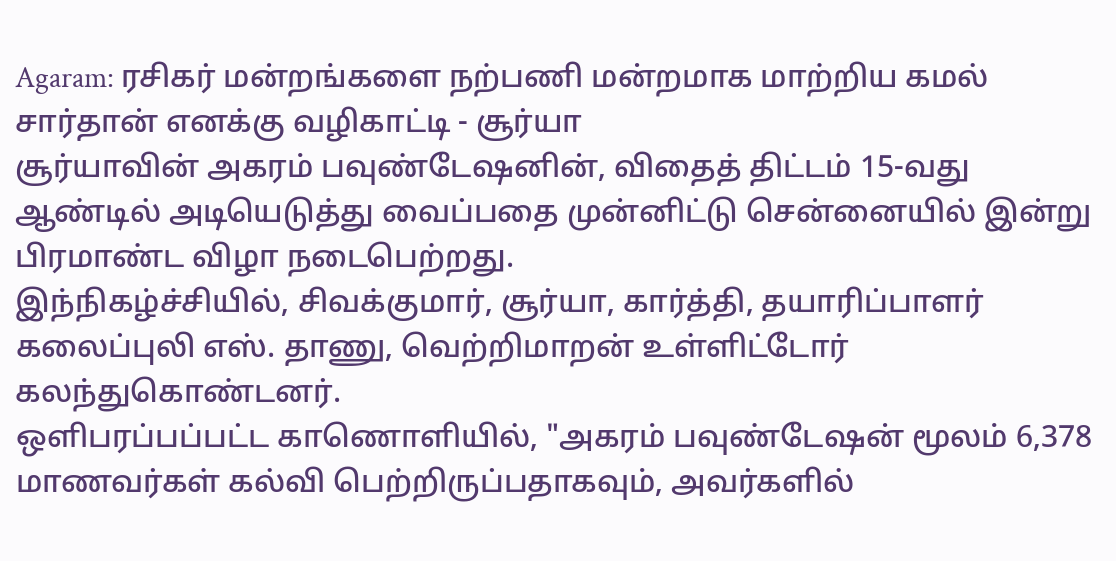Agaram: ரசிகர் மன்றங்களை நற்பணி மன்றமாக மாற்றிய கமல் சார்தான் எனக்கு வழிகாட்டி - சூர்யா
சூர்யாவின் அகரம் பவுண்டேஷனின், விதைத் திட்டம் 15-வது ஆண்டில் அடியெடுத்து வைப்பதை முன்னிட்டு சென்னையில் இன்று பிரமாண்ட விழா நடைபெற்றது.
இந்நிகழ்ச்சியில், சிவக்குமார், சூர்யா, கார்த்தி, தயாரிப்பாளர் கலைப்புலி எஸ். தாணு, வெற்றிமாறன் உள்ளிட்டோர் கலந்துகொண்டனர்.
ஒளிபரப்பப்பட்ட காணொளியில், "அகரம் பவுண்டேஷன் மூலம் 6,378 மாணவர்கள் கல்வி பெற்றிருப்பதாகவும், அவர்களில்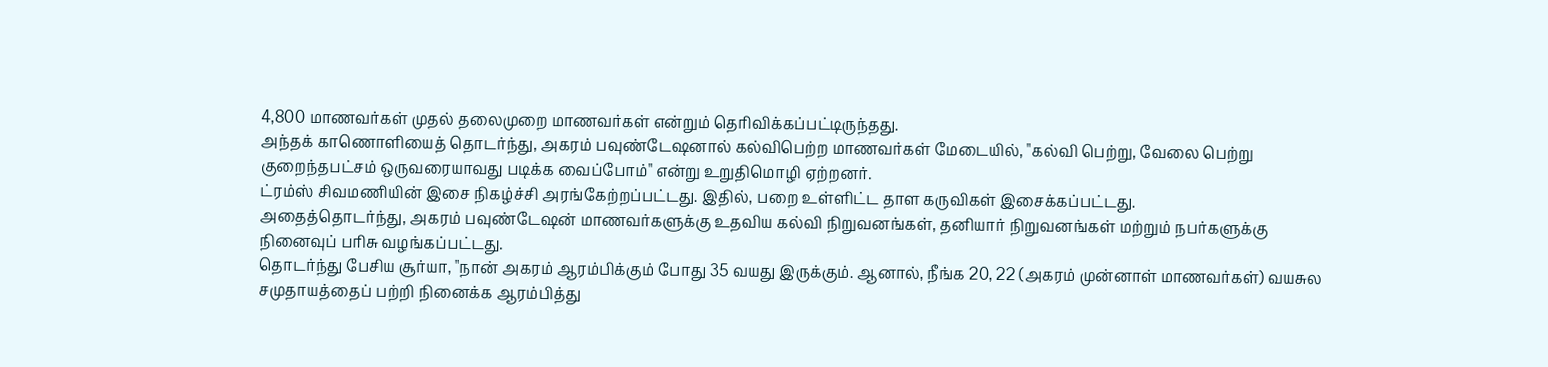4,800 மாணவர்கள் முதல் தலைமுறை மாணவர்கள் என்றும் தெரிவிக்கப்பட்டிருந்தது.
அந்தக் காணொளியைத் தொடர்ந்து, அகரம் பவுண்டேஷனால் கல்விபெற்ற மாணவர்கள் மேடையில், "கல்வி பெற்று, வேலை பெற்று குறைந்தபட்சம் ஒருவரையாவது படிக்க வைப்போம்" என்று உறுதிமொழி ஏற்றனர்.
ட்ரம்ஸ் சிவமணியின் இசை நிகழ்ச்சி அரங்கேற்றப்பட்டது. இதில், பறை உள்ளிட்ட தாள கருவிகள் இசைக்கப்பட்டது.
அதைத்தொடர்ந்து, அகரம் பவுண்டேஷன் மாணவர்களுக்கு உதவிய கல்வி நிறுவனங்கள், தனியார் நிறுவனங்கள் மற்றும் நபர்களுக்கு நினைவுப் பரிசு வழங்கப்பட்டது.
தொடர்ந்து பேசிய சூர்யா, "நான் அகரம் ஆரம்பிக்கும் போது 35 வயது இருக்கும். ஆனால், நீங்க 20, 22 (அகரம் முன்னாள் மாணவர்கள்) வயசுல சமுதாயத்தைப் பற்றி நினைக்க ஆரம்பித்து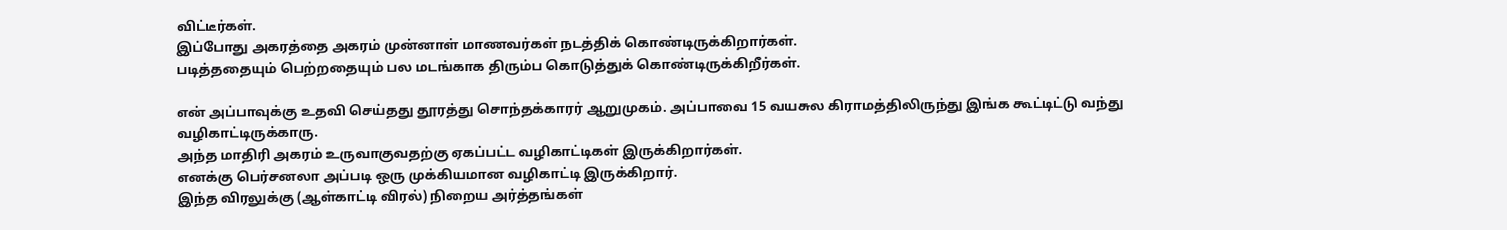விட்டீர்கள்.
இப்போது அகரத்தை அகரம் முன்னாள் மாணவர்கள் நடத்திக் கொண்டிருக்கிறார்கள்.
படித்ததையும் பெற்றதையும் பல மடங்காக திரும்ப கொடுத்துக் கொண்டிருக்கிறீர்கள்.

என் அப்பாவுக்கு உதவி செய்தது தூரத்து சொந்தக்காரர் ஆறுமுகம். அப்பாவை 15 வயசுல கிராமத்திலிருந்து இங்க கூட்டிட்டு வந்து வழிகாட்டிருக்காரு.
அந்த மாதிரி அகரம் உருவாகுவதற்கு ஏகப்பட்ட வழிகாட்டிகள் இருக்கிறார்கள்.
எனக்கு பெர்சனலா அப்படி ஒரு முக்கியமான வழிகாட்டி இருக்கிறார்.
இந்த விரலுக்கு (ஆள்காட்டி விரல்) நிறைய அர்த்தங்கள்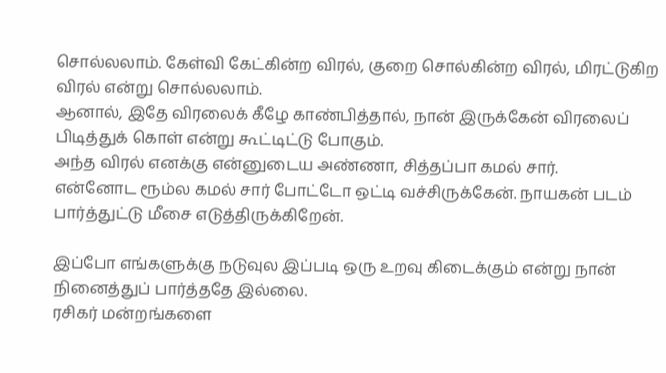சொல்லலாம். கேள்வி கேட்கின்ற விரல், குறை சொல்கின்ற விரல், மிரட்டுகிற விரல் என்று சொல்லலாம்.
ஆனால், இதே விரலைக் கீழே காண்பித்தால், நான் இருக்கேன் விரலைப் பிடித்துக் கொள் என்று கூட்டிட்டு போகும்.
அந்த விரல் எனக்கு என்னுடைய அண்ணா, சித்தப்பா கமல் சார்.
என்னோட ரூம்ல கமல் சார் போட்டோ ஒட்டி வச்சிருக்கேன். நாயகன் படம் பார்த்துட்டு மீசை எடுத்திருக்கிறேன்.

இப்போ எங்களுக்கு நடுவுல இப்படி ஒரு உறவு கிடைக்கும் என்று நான் நினைத்துப் பார்த்ததே இல்லை.
ரசிகர் மன்றங்களை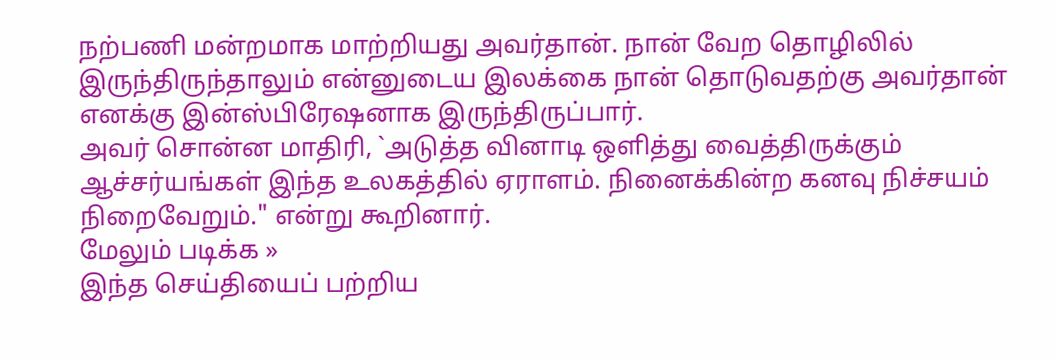நற்பணி மன்றமாக மாற்றியது அவர்தான். நான் வேற தொழிலில் இருந்திருந்தாலும் என்னுடைய இலக்கை நான் தொடுவதற்கு அவர்தான் எனக்கு இன்ஸ்பிரேஷனாக இருந்திருப்பார்.
அவர் சொன்ன மாதிரி, `அடுத்த வினாடி ஒளித்து வைத்திருக்கும் ஆச்சர்யங்கள் இந்த உலகத்தில் ஏராளம். நினைக்கின்ற கனவு நிச்சயம் நிறைவேறும்." என்று கூறினார்.
மேலும் படிக்க »
இந்த செய்தியைப் பற்றிய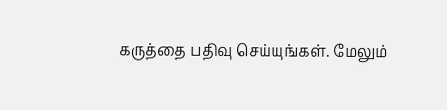கருத்தை பதிவு செய்யுங்கள். மேலும்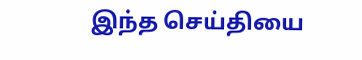இந்த செய்தியை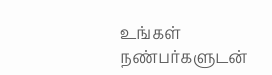உங்கள் நண்பர்களுடன்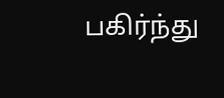பகிர்ந்து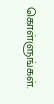கொள்ளுங்கள்.